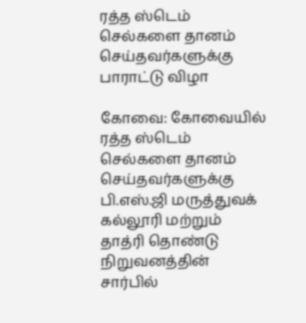ரத்த ஸ்டெம் செல்களை தானம் செய்தவர்களுக்கு பாராட்டு விழா

கோவை: கோவையில் ரத்த ஸ்டெம் செல்களை தானம் செய்தவர்களுக்கு பி.எஸ்.ஜி மருத்துவக் கல்லூரி மற்றும் தாத்ரி தொண்டு நிறுவனத்தின் சார்பில்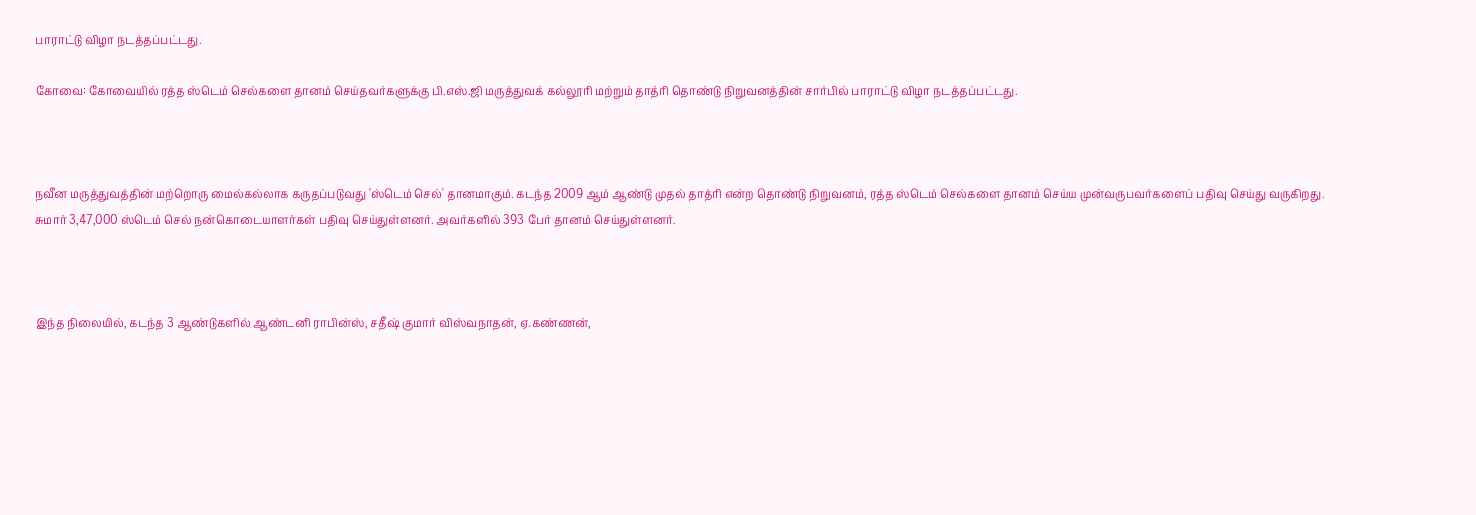பாராட்டு விழா நடத்தப்பட்டது.

கோவை: கோவையில் ரத்த ஸ்டெம் செல்களை தானம் செய்தவர்களுக்கு பி.எஸ்.ஜி மருத்துவக் கல்லூரி மற்றும் தாத்ரி தொண்டு நிறுவனத்தின் சார்பில் பாராட்டு விழா நடத்தப்பட்டது.



நவீன மருத்துவத்தின் மற்றொரு மைல்கல்லாக கருதப்படுவது 'ஸ்டெம் செல்' தானமாகும். கடந்த 2009 ஆம் ஆண்டு முதல் தாத்ரி என்ற தொண்டு நிறுவனம், ரத்த ஸ்டெம் செல்களை தானம் செய்ய முன்வருபவர்களைப் பதிவு செய்து வருகிறது. சுமார் 3,47,000 ஸ்டெம் செல் நன்கொடையாளர்கள் பதிவு செய்துள்ளனர். அவர்களில் 393 பேர் தானம் செய்துள்ளனர்.



இந்த நிலையில், கடந்த 3 ஆண்டுகளில் ஆண்டனி ராபின்ஸ், சதீஷ் குமார் விஸ்வநாதன், ஏ.கண்ணன்,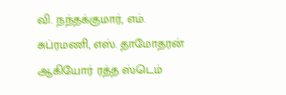வி. நந்தக்குமார், எம். சுப்ரமணி, எஸ். தாமோதரன் ஆகியோர் ரத்த ஸ்டெம்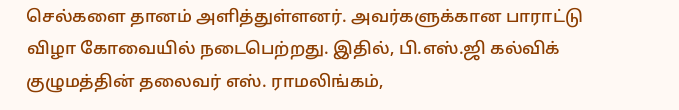செல்களை தானம் அளித்துள்ளனர். அவர்களுக்கான பாராட்டு விழா கோவையில் நடைபெற்றது. இதில், பி.எஸ்.ஜி கல்விக் குழுமத்தின் தலைவர் எஸ். ராமலிங்கம்,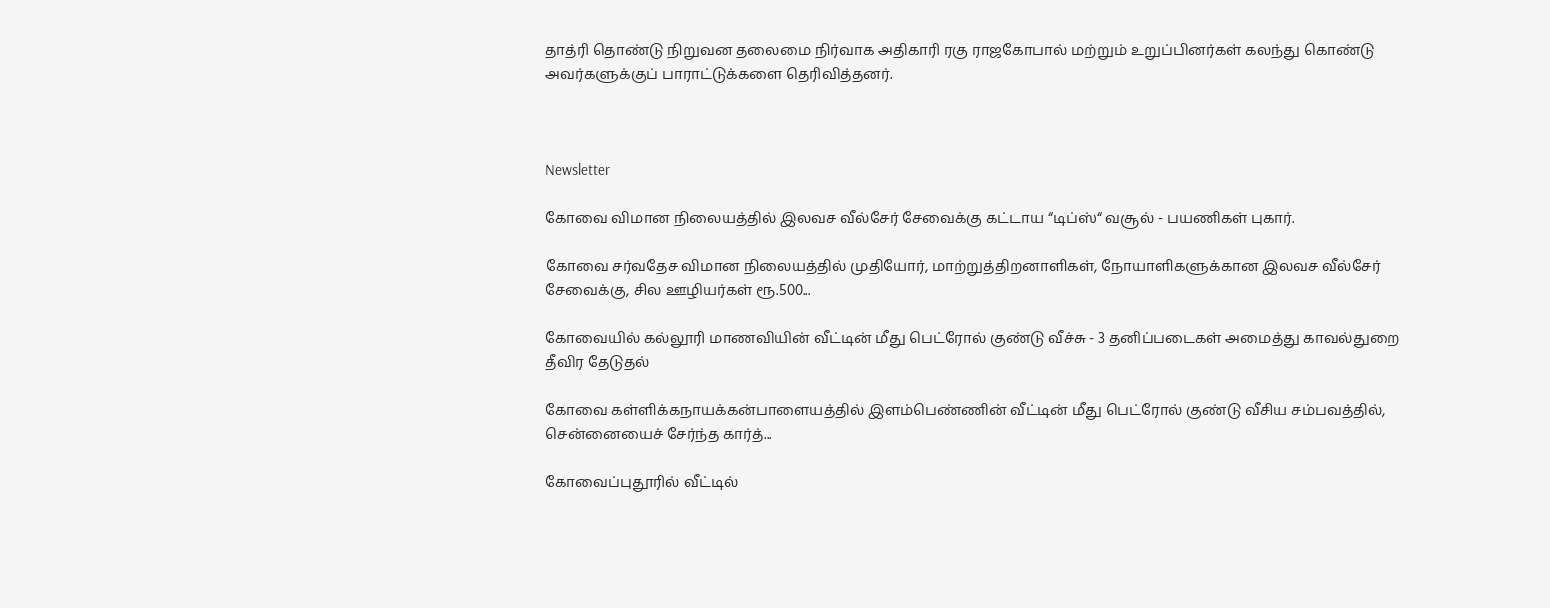தாத்ரி தொண்டு நிறுவன தலைமை நிர்வாக அதிகாரி ரகு ராஜகோபால் மற்றும் உறுப்பினர்கள் கலந்து கொண்டு அவர்களுக்குப் பாராட்டுக்களை தெரிவித்தனர்.



Newsletter

கோவை விமான நிலையத்தில் இலவச வீல்சேர் சேவைக்கு கட்டாய “டிப்ஸ்“ வசூல் - பயணிகள் புகார்.

கோவை சர்வதேச விமான நிலையத்தில் முதியோர், மாற்றுத்திறனாளிகள், நோயாளிகளுக்கான இலவச வீல்சேர் சேவைக்கு, சில ஊழியர்கள் ரூ.500...

கோவையில் கல்லூரி மாணவியின் வீட்டின் மீது பெட்ரோல் குண்டு வீச்சு - 3 தனிப்படைகள் அமைத்து காவல்துறை தீவிர தேடுதல்

கோவை கள்ளிக்கநாயக்கன்பாளையத்தில் இளம்பெண்ணின் வீட்டின் மீது பெட்ரோல் குண்டு வீசிய சம்பவத்தில், சென்னையைச் சேர்ந்த கார்த்...

கோவைப்புதூரில் வீட்டில்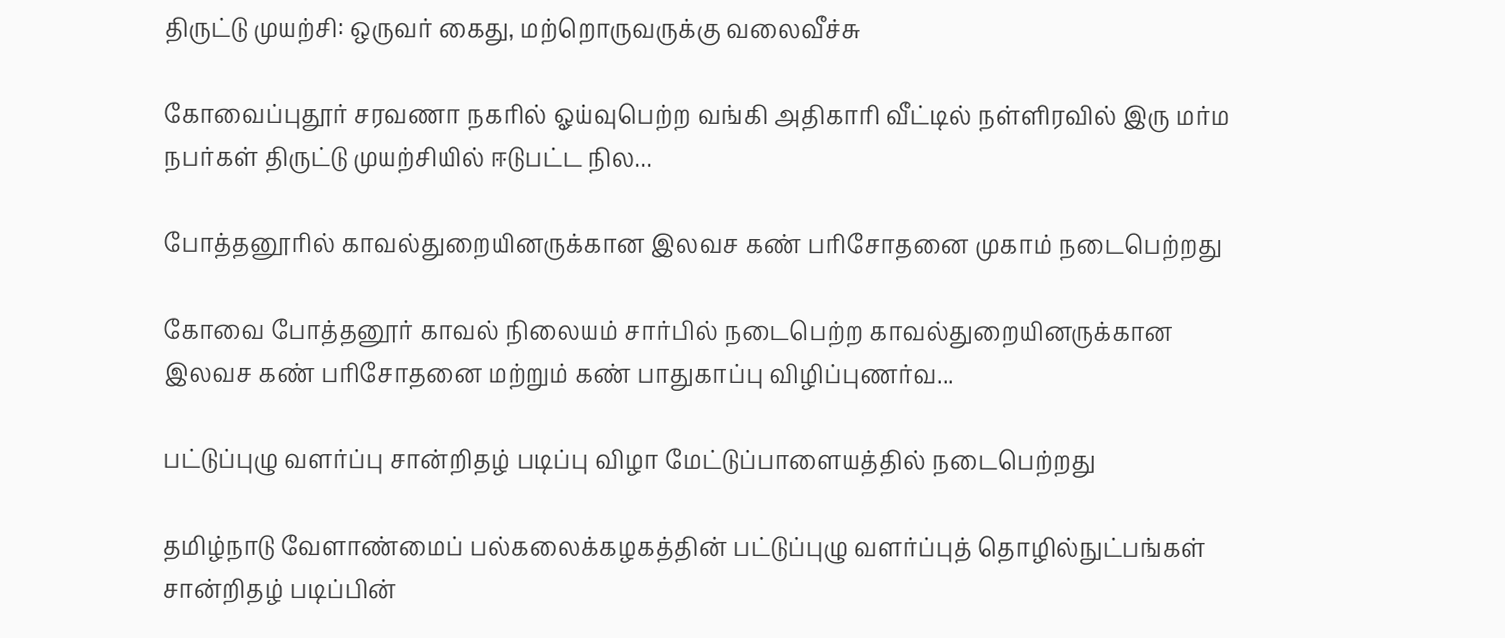திருட்டு முயற்சி: ஒருவர் கைது, மற்றொருவருக்கு வலைவீச்சு

கோவைப்புதூர் சரவணா நகரில் ஓய்வுபெற்ற வங்கி அதிகாரி வீட்டில் நள்ளிரவில் இரு மர்ம நபர்கள் திருட்டு முயற்சியில் ஈடுபட்ட நில...

போத்தனூரில் காவல்துறையினருக்கான இலவச கண் பரிசோதனை முகாம் நடைபெற்றது

கோவை போத்தனூர் காவல் நிலையம் சார்பில் நடைபெற்ற காவல்துறையினருக்கான இலவச கண் பரிசோதனை மற்றும் கண் பாதுகாப்பு விழிப்புணர்வ...

பட்டுப்புழு வளர்ப்பு சான்றிதழ் படிப்பு விழா மேட்டுப்பாளையத்தில் நடைபெற்றது

தமிழ்நாடு வேளாண்மைப் பல்கலைக்கழகத்தின் பட்டுப்புழு வளர்ப்புத் தொழில்நுட்பங்கள் சான்றிதழ் படிப்பின்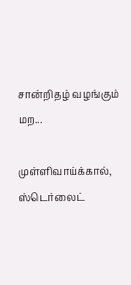சான்றிதழ் வழங்கும் மற...

முள்ளிவாய்க்கால், ஸ்டெர்லைட்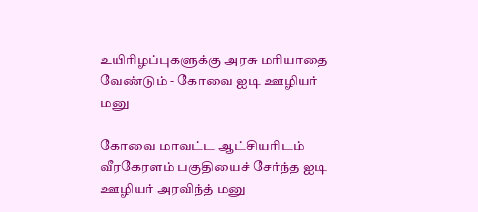உயிரிழப்புகளுக்கு அரசு மரியாதை வேண்டும் - கோவை ஐடி ஊழியர் மனு

கோவை மாவட்ட ஆட்சியரிடம் வீரகேரளம் பகுதியைச் சேர்ந்த ஐடி ஊழியர் அரவிந்த் மனு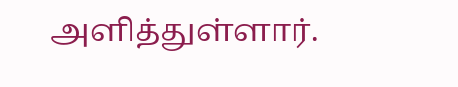அளித்துள்ளார்.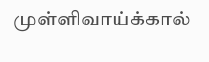முள்ளிவாய்க்கால்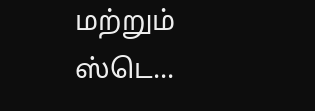மற்றும் ஸ்டெ...